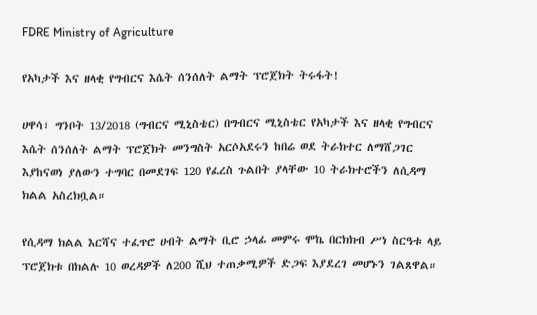FDRE Ministry of Agriculture

የአካታች እና ዘላቂ የግብርና እሴት ሰንሰለት ልማት ፕሮጀክት ትሩፋት!

ሀዋሳ፣ ግንቦት 13/2018 (ግብርና ሚኒስቴር) በግብርና ሚኒስቴር የአካታች እና ዘላቂ የግብርና እሴት ሰንሰለት ልማት ፕሮጀክት መንግስት አርሶአደሩን ከበሬ ወደ ትራክተር ለማሸጋገር እያከናወነ ያለውን ተግባር በመደገፍ 120 የፈረስ ጉልበት ያላቸው 10 ትራክተሮችን ለሲዳማ ክልል አስረክቧል።

የሲዳማ ክልል እርሻና ተፈጥሮ ሀብት ልማት ቢሮ ኃላፊ መምሩ ሞኬ በርክክብ ሥነ ስርዓቱ ላይ ፕሮጀክቱ በክልሉ 10 ወረዳዎች ለ200 ሺህ ተጠቃሚዎች ድጋፍ እያደረገ መሆኑን ገልጸዋል።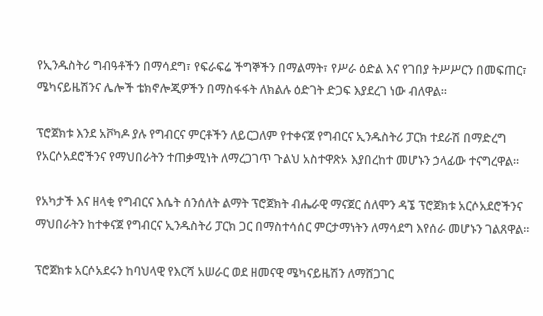የኢንዱስትሪ ግብዓቶችን በማሳደግ፣ የፍራፍሬ ችግኞችን በማልማት፣ የሥራ ዕድል እና የገበያ ትሥሥርን በመፍጠር፣ ሜካናይዜሽንና ሌሎች ቴክኖሎጂዎችን በማስፋፋት ለክልሉ ዕድገት ድጋፍ እያደረገ ነው ብለዋል።

ፕሮጀክቱ እንደ አቮካዶ ያሉ የግብርና ምርቶችን ለይርጋለም የተቀናጀ የግብርና ኢንዱስትሪ ፓርክ ተደራሽ በማድረግ የአርሶአደሮችንና የማህበራትን ተጠቃሚነት ለማረጋገጥ ጉልህ አስተዋጽኦ እያበረከተ መሆኑን ኃላፊው ተናግረዋል።

የአካታች እና ዘላቂ የግብርና እሴት ሰንሰለት ልማት ፕሮጀክት ብሔራዊ ማናጀር ሰለሞን ዳኜ ፕሮጀክቱ አርሶአደሮችንና ማህበራትን ከተቀናጀ የግብርና ኢንዱስትሪ ፓርክ ጋር በማስተሳሰር ምርታማነትን ለማሳደግ እየሰራ መሆኑን ገልጸዋል።

ፕሮጀክቱ አርሶአደሩን ከባህላዊ የእርሻ አሠራር ወደ ዘመናዊ ሜካናይዜሽን ለማሸጋገር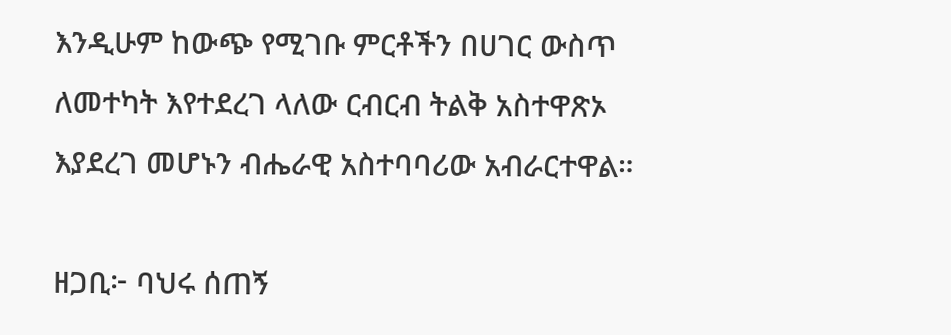እንዲሁም ከውጭ የሚገቡ ምርቶችን በሀገር ውስጥ ለመተካት እየተደረገ ላለው ርብርብ ትልቅ አስተዋጽኦ እያደረገ መሆኑን ብሔራዊ አስተባባሪው አብራርተዋል።

ዘጋቢ፦ ባህሩ ሰጠኝ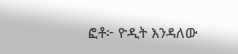ፎቶ፦ ዮዲት እንዳለው